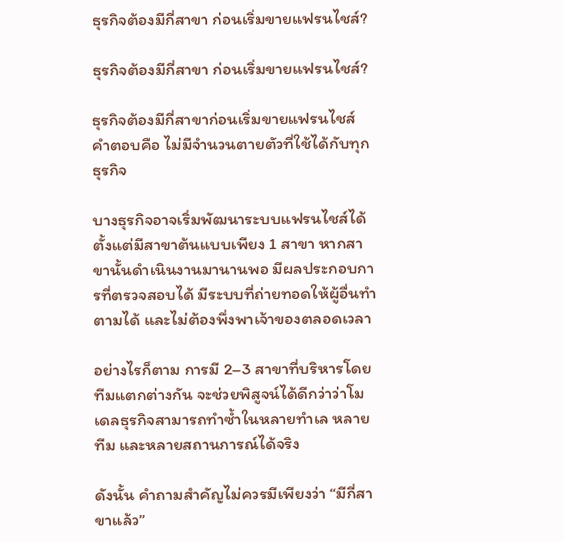ธุรกิจต้องมีกี่สาขา ก่อนเริ่มขายแฟรนไชส์?

ธุรกิจต้องมีกี่สาขา ก่อนเริ่มขายแฟรนไชส์?

ธุรกิจต้องมีกี่สาขาก่อนเริ่มขายแฟรนไชส์ คำตอบคือ ไม่มีจำนวนตายตัวที่ใช้ได้กับทุกธุรกิจ

บางธุรกิจอาจเริ่มพัฒนาระบบแฟรนไชส์ได้ตั้งแต่มีสาขาต้นแบบเพียง 1 สาขา หากสาขานั้นดำเนินงานมานานพอ มีผลประกอบการที่ตรวจสอบได้ มีระบบที่ถ่ายทอดให้ผู้อื่นทำตามได้ และไม่ต้องพึ่งพาเจ้าของตลอดเวลา

อย่างไรก็ตาม การมี 2–3 สาขาที่บริหารโดยทีมแตกต่างกัน จะช่วยพิสูจน์ได้ดีกว่าว่าโมเดลธุรกิจสามารถทำซ้ำในหลายทำเล หลายทีม และหลายสถานการณ์ได้จริง

ดังนั้น คำถามสำคัญไม่ควรมีเพียงว่า “มีกี่สาขาแล้ว”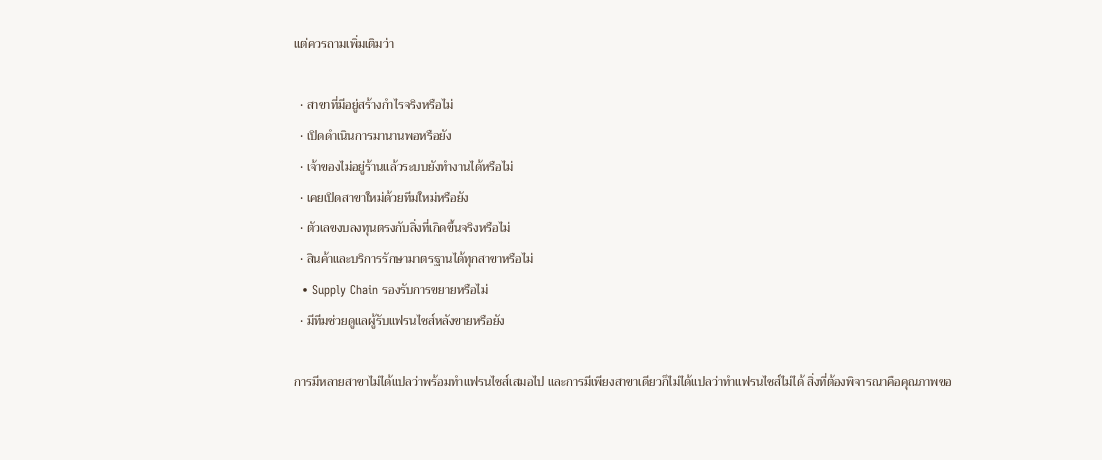แต่ควรถามเพิ่มเติมว่า

  • สาขาที่มีอยู่สร้างกำไรจริงหรือไม่
  • เปิดดำเนินการมานานพอหรือยัง
  • เจ้าของไม่อยู่ร้านแล้วระบบยังทำงานได้หรือไม่
  • เคยเปิดสาขาใหม่ด้วยทีมใหม่หรือยัง
  • ตัวเลขงบลงทุนตรงกับสิ่งที่เกิดขึ้นจริงหรือไม่
  • สินค้าและบริการรักษามาตรฐานได้ทุกสาขาหรือไม่
  • Supply Chain รองรับการขยายหรือไม่
  • มีทีมช่วยดูแลผู้รับแฟรนไชส์หลังขายหรือยัง

การมีหลายสาขาไม่ได้แปลว่าพร้อมทำแฟรนไชส์เสมอไป และการมีเพียงสาขาเดียวก็ไม่ได้แปลว่าทำแฟรนไชส์ไม่ได้ สิ่งที่ต้องพิจารณาคือคุณภาพขอ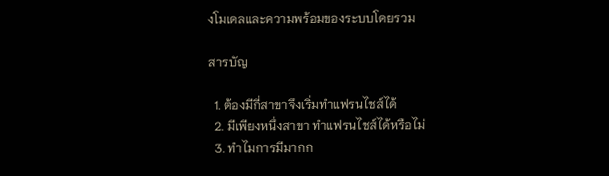งโมเดลและความพร้อมของระบบโดยรวม

สารบัญ

  1. ต้องมีกี่สาขาจึงเริ่มทำแฟรนไชส์ได้
  2. มีเพียงหนึ่งสาขา ทำแฟรนไชส์ได้หรือไม่
  3. ทำไมการมีมากก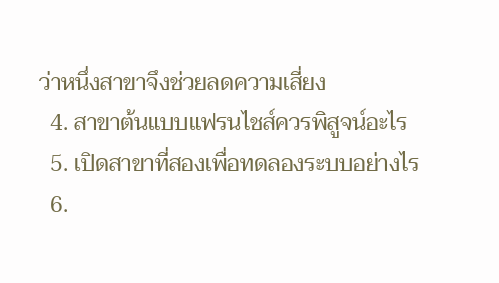ว่าหนึ่งสาขาจึงช่วยลดความเสี่ยง
  4. สาขาต้นแบบแฟรนไชส์ควรพิสูจน์อะไร
  5. เปิดสาขาที่สองเพื่อทดลองระบบอย่างไร
  6.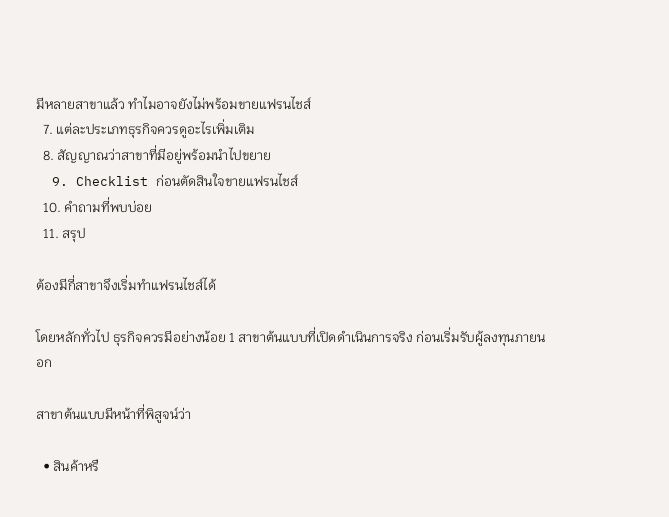มีหลายสาขาแล้ว ทำไมอาจยังไม่พร้อมขายแฟรนไชส์
  7. แต่ละประเภทธุรกิจควรดูอะไรเพิ่มเติม
  8. สัญญาณว่าสาขาที่มีอยู่พร้อมนำไปขยาย
  9. Checklist ก่อนตัดสินใจขายแฟรนไชส์
  10. คำถามที่พบบ่อย
  11. สรุป

ต้องมีกี่สาขาจึงเริ่มทำแฟรนไชส์ได้

โดยหลักทั่วไป ธุรกิจควรมีอย่างน้อย 1 สาขาต้นแบบที่เปิดดำเนินการจริง ก่อนเริ่มรับผู้ลงทุนภายนอก

สาขาต้นแบบมีหน้าที่พิสูจน์ว่า

  • สินค้าหรื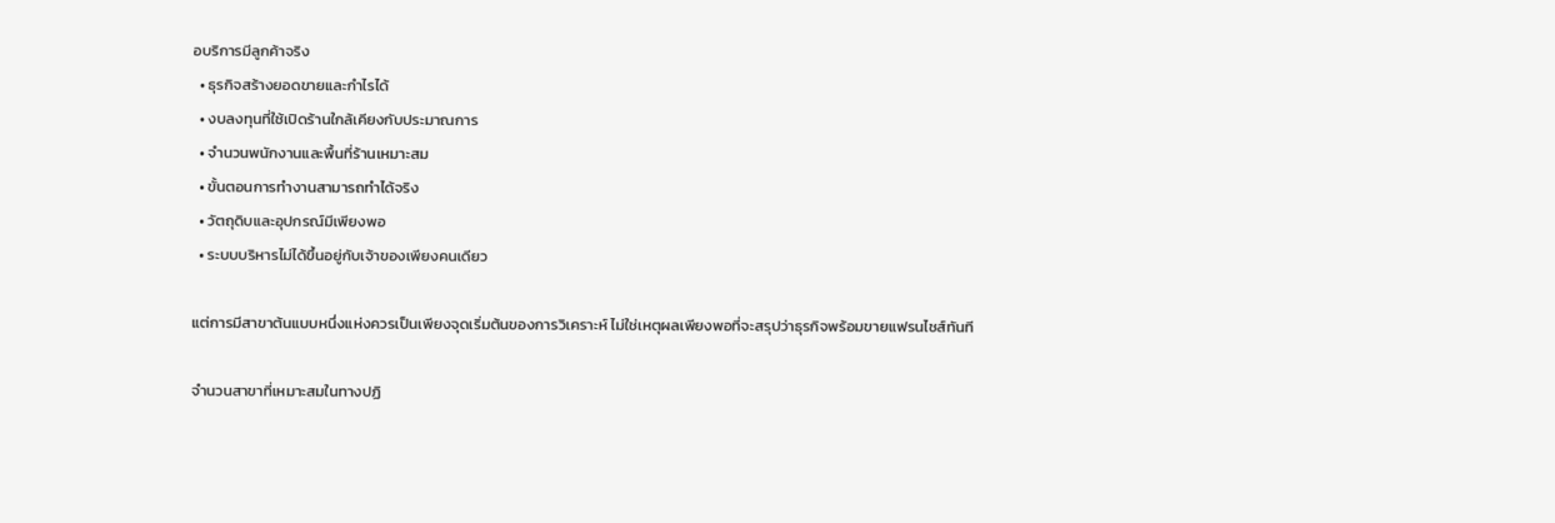อบริการมีลูกค้าจริง
  • ธุรกิจสร้างยอดขายและกำไรได้
  • งบลงทุนที่ใช้เปิดร้านใกล้เคียงกับประมาณการ
  • จำนวนพนักงานและพื้นที่ร้านเหมาะสม
  • ขั้นตอนการทำงานสามารถทำได้จริง
  • วัตถุดิบและอุปกรณ์มีเพียงพอ
  • ระบบบริหารไม่ได้ขึ้นอยู่กับเจ้าของเพียงคนเดียว

แต่การมีสาขาต้นแบบหนึ่งแห่งควรเป็นเพียงจุดเริ่มต้นของการวิเคราะห์ ไม่ใช่เหตุผลเพียงพอที่จะสรุปว่าธุรกิจพร้อมขายแฟรนไชส์ทันที

จำนวนสาขาที่เหมาะสมในทางปฏิ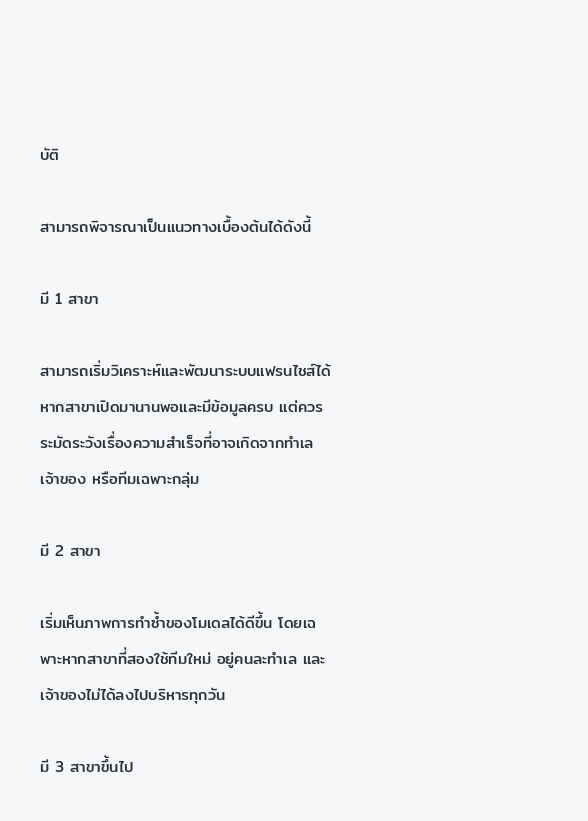บัติ

สามารถพิจารณาเป็นแนวทางเบื้องต้นได้ดังนี้

มี 1 สาขา

สามารถเริ่มวิเคราะห์และพัฒนาระบบแฟรนไชส์ได้ หากสาขาเปิดมานานพอและมีข้อมูลครบ แต่ควรระมัดระวังเรื่องความสำเร็จที่อาจเกิดจากทำเล เจ้าของ หรือทีมเฉพาะกลุ่ม

มี 2 สาขา

เริ่มเห็นภาพการทำซ้ำของโมเดลได้ดีขึ้น โดยเฉพาะหากสาขาที่สองใช้ทีมใหม่ อยู่คนละทำเล และเจ้าของไม่ได้ลงไปบริหารทุกวัน

มี 3 สาขาขึ้นไป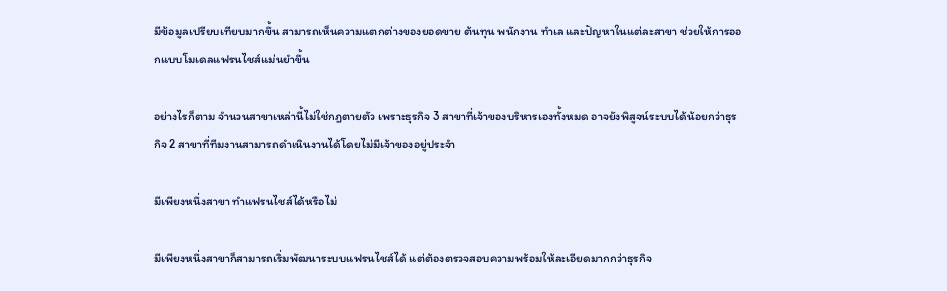มีข้อมูลเปรียบเทียบมากขึ้น สามารถเห็นความแตกต่างของยอดขาย ต้นทุน พนักงาน ทำเล และปัญหาในแต่ละสาขา ช่วยให้การออกแบบโมเดลแฟรนไชส์แม่นยำขึ้น

อย่างไรก็ตาม จำนวนสาขาเหล่านี้ไม่ใช่กฎตายตัว เพราะธุรกิจ 3 สาขาที่เจ้าของบริหารเองทั้งหมด อาจยังพิสูจน์ระบบได้น้อยกว่าธุรกิจ 2 สาขาที่ทีมงานสามารถดำเนินงานได้โดยไม่มีเจ้าของอยู่ประจำ

มีเพียงหนึ่งสาขา ทำแฟรนไชส์ได้หรือไม่

มีเพียงหนึ่งสาขาก็สามารถเริ่มพัฒนาระบบแฟรนไชส์ได้ แต่ต้องตรวจสอบความพร้อมให้ละเอียดมากกว่าธุรกิจ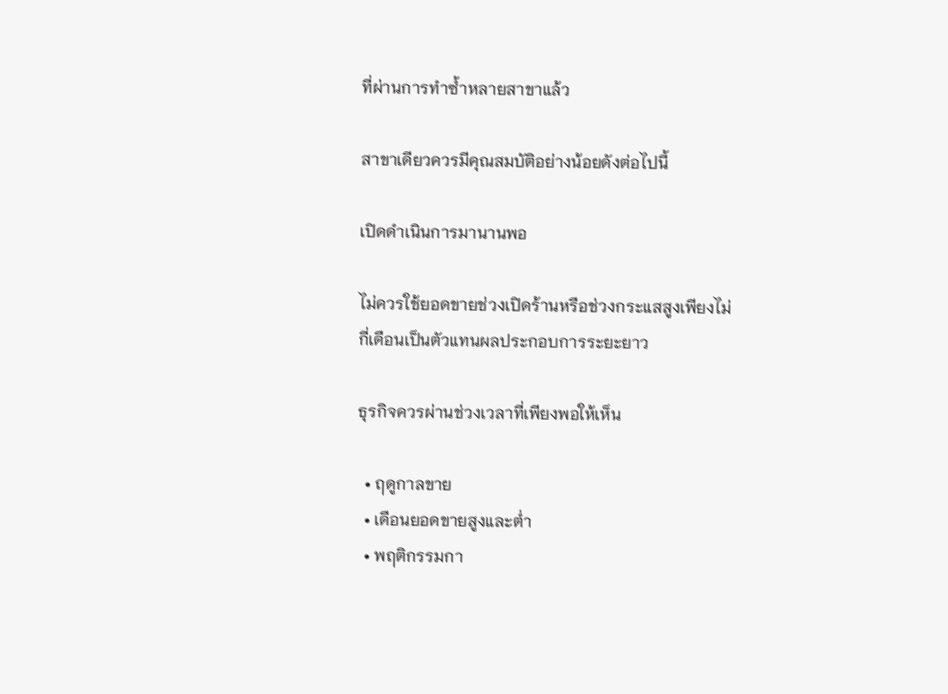ที่ผ่านการทำซ้ำหลายสาขาแล้ว

สาขาเดียวควรมีคุณสมบัติอย่างน้อยดังต่อไปนี้

เปิดดำเนินการมานานพอ

ไม่ควรใช้ยอดขายช่วงเปิดร้านหรือช่วงกระแสสูงเพียงไม่กี่เดือนเป็นตัวแทนผลประกอบการระยะยาว

ธุรกิจควรผ่านช่วงเวลาที่เพียงพอให้เห็น

  • ฤดูกาลขาย
  • เดือนยอดขายสูงและต่ำ
  • พฤติกรรมกา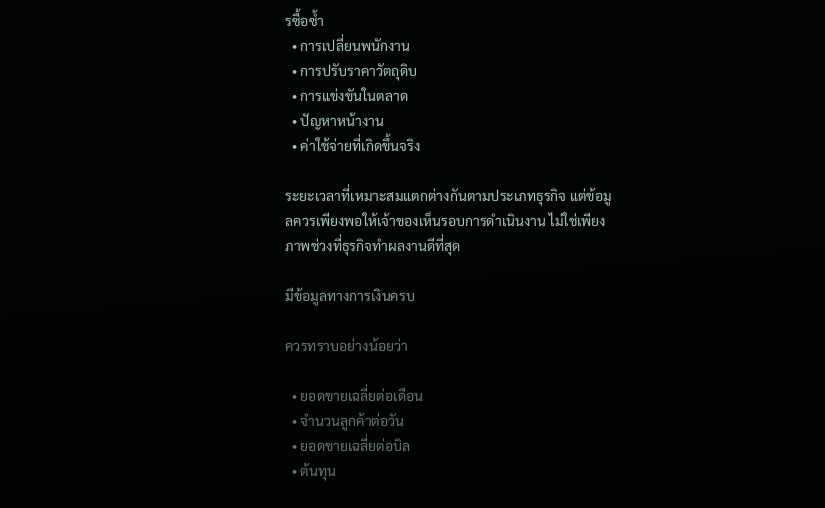รซื้อซ้ำ
  • การเปลี่ยนพนักงาน
  • การปรับราคาวัตถุดิบ
  • การแข่งขันในตลาด
  • ปัญหาหน้างาน
  • ค่าใช้จ่ายที่เกิดขึ้นจริง

ระยะเวลาที่เหมาะสมแตกต่างกันตามประเภทธุรกิจ แต่ข้อมูลควรเพียงพอให้เจ้าของเห็นรอบการดำเนินงาน ไม่ใช่เพียงภาพช่วงที่ธุรกิจทำผลงานดีที่สุด

มีข้อมูลทางการเงินครบ

ควรทราบอย่างน้อยว่า

  • ยอดขายเฉลี่ยต่อเดือน
  • จำนวนลูกค้าต่อวัน
  • ยอดขายเฉลี่ยต่อบิล
  • ต้นทุน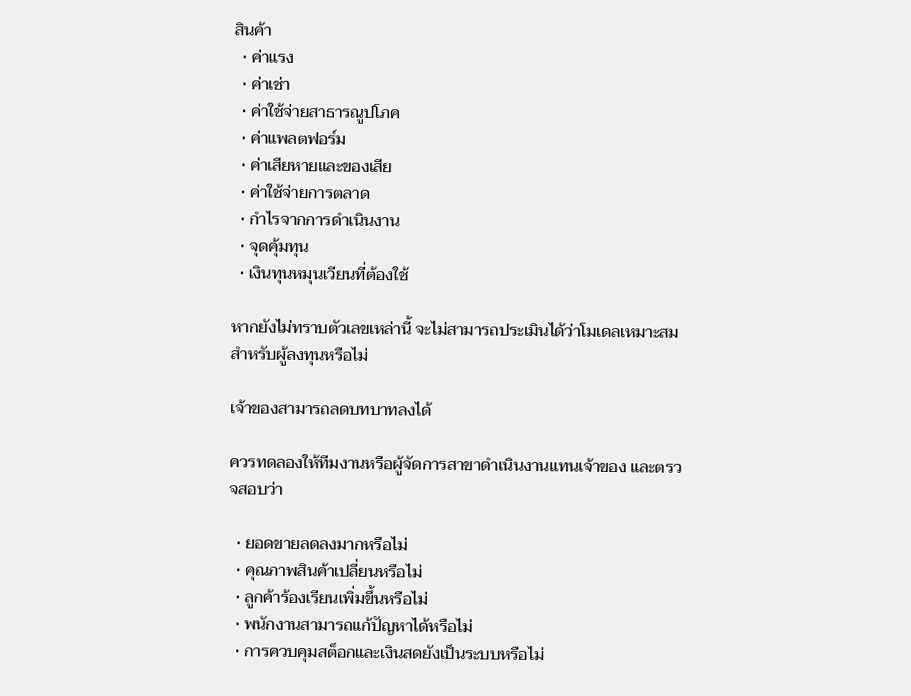สินค้า
  • ค่าแรง
  • ค่าเช่า
  • ค่าใช้จ่ายสาธารณูปโภค
  • ค่าแพลตฟอร์ม
  • ค่าเสียหายและของเสีย
  • ค่าใช้จ่ายการตลาด
  • กำไรจากการดำเนินงาน
  • จุดคุ้มทุน
  • เงินทุนหมุนเวียนที่ต้องใช้

หากยังไม่ทราบตัวเลขเหล่านี้ จะไม่สามารถประเมินได้ว่าโมเดลเหมาะสมสำหรับผู้ลงทุนหรือไม่

เจ้าของสามารถลดบทบาทลงได้

ควรทดลองให้ทีมงานหรือผู้จัดการสาขาดำเนินงานแทนเจ้าของ และตรวจสอบว่า

  • ยอดขายลดลงมากหรือไม่
  • คุณภาพสินค้าเปลี่ยนหรือไม่
  • ลูกค้าร้องเรียนเพิ่มขึ้นหรือไม่
  • พนักงานสามารถแก้ปัญหาได้หรือไม่
  • การควบคุมสต็อกและเงินสดยังเป็นระบบหรือไม่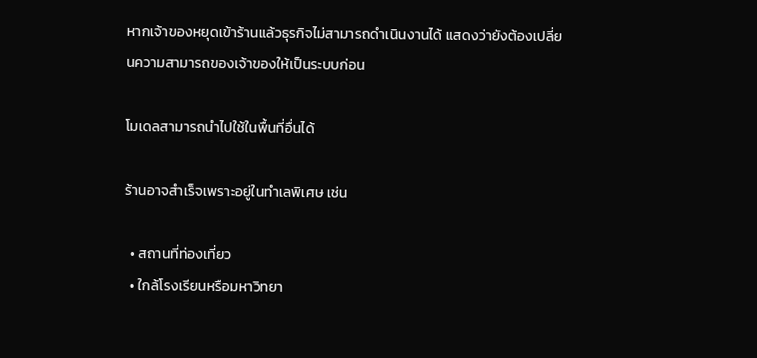หากเจ้าของหยุดเข้าร้านแล้วธุรกิจไม่สามารถดำเนินงานได้ แสดงว่ายังต้องเปลี่ยนความสามารถของเจ้าของให้เป็นระบบก่อน

โมเดลสามารถนำไปใช้ในพื้นที่อื่นได้

ร้านอาจสำเร็จเพราะอยู่ในทำเลพิเศษ เช่น

  • สถานที่ท่องเที่ยว
  • ใกล้โรงเรียนหรือมหาวิทยา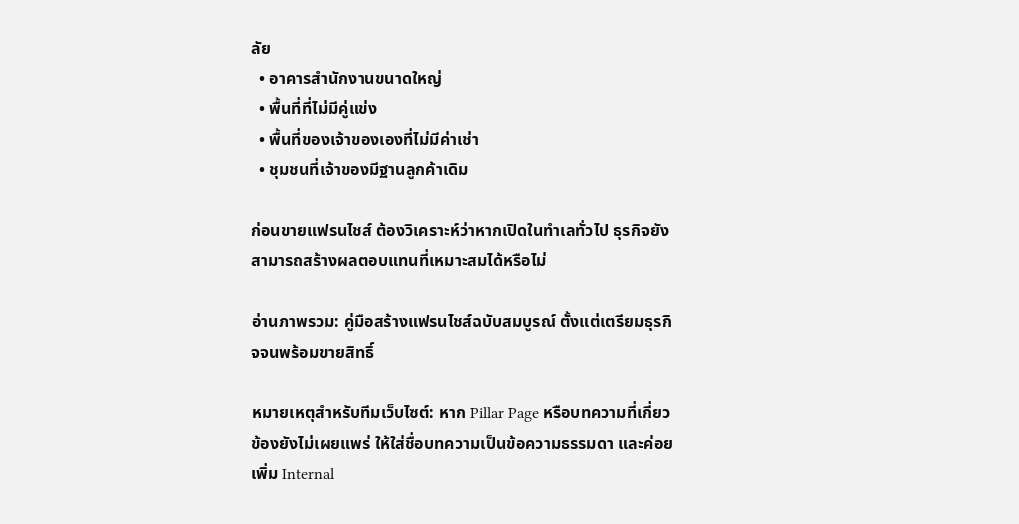ลัย
  • อาคารสำนักงานขนาดใหญ่
  • พื้นที่ที่ไม่มีคู่แข่ง
  • พื้นที่ของเจ้าของเองที่ไม่มีค่าเช่า
  • ชุมชนที่เจ้าของมีฐานลูกค้าเดิม

ก่อนขายแฟรนไชส์ ต้องวิเคราะห์ว่าหากเปิดในทำเลทั่วไป ธุรกิจยังสามารถสร้างผลตอบแทนที่เหมาะสมได้หรือไม่

อ่านภาพรวม: คู่มือสร้างแฟรนไชส์ฉบับสมบูรณ์ ตั้งแต่เตรียมธุรกิจจนพร้อมขายสิทธิ์

หมายเหตุสำหรับทีมเว็บไซต์: หาก Pillar Page หรือบทความที่เกี่ยวข้องยังไม่เผยแพร่ ให้ใส่ชื่อบทความเป็นข้อความธรรมดา และค่อยเพิ่ม Internal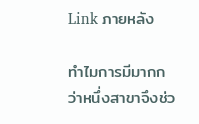Link ภายหลัง

ทำไมการมีมากกว่าหนึ่งสาขาจึงช่ว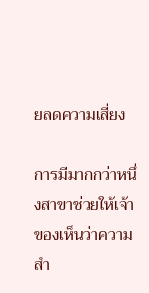ยลดความเสี่ยง

การมีมากกว่าหนึ่งสาขาช่วยให้เจ้าของเห็นว่าความสำ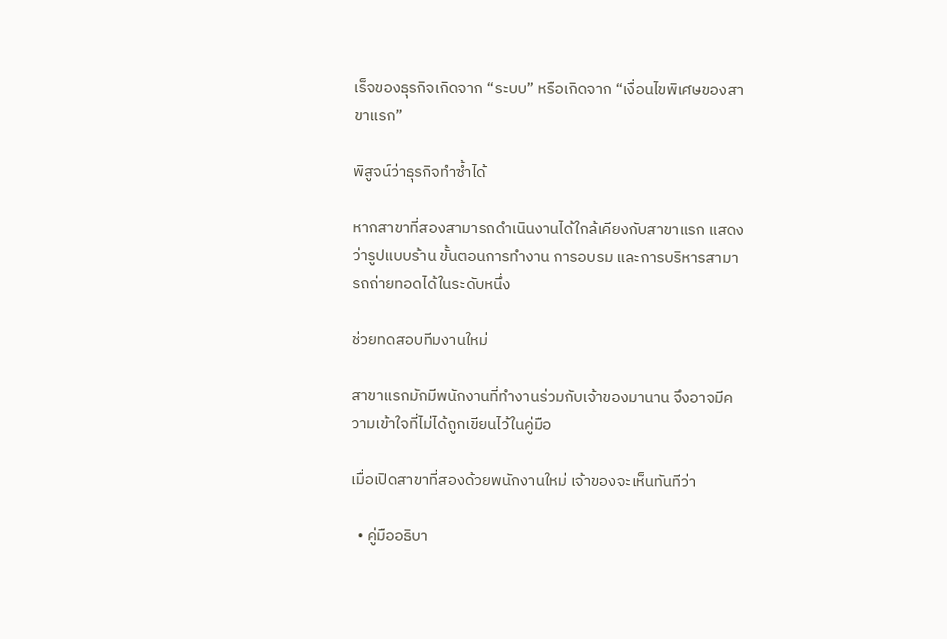เร็จของธุรกิจเกิดจาก “ระบบ” หรือเกิดจาก “เงื่อนไขพิเศษของสาขาแรก”

พิสูจน์ว่าธุรกิจทำซ้ำได้

หากสาขาที่สองสามารถดำเนินงานได้ใกล้เคียงกับสาขาแรก แสดงว่ารูปแบบร้าน ขั้นตอนการทำงาน การอบรม และการบริหารสามารถถ่ายทอดได้ในระดับหนึ่ง

ช่วยทดสอบทีมงานใหม่

สาขาแรกมักมีพนักงานที่ทำงานร่วมกับเจ้าของมานาน จึงอาจมีความเข้าใจที่ไม่ได้ถูกเขียนไว้ในคู่มือ

เมื่อเปิดสาขาที่สองด้วยพนักงานใหม่ เจ้าของจะเห็นทันทีว่า

  • คู่มืออธิบา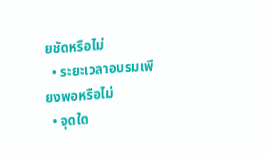ยชัดหรือไม่
  • ระยะเวลาอบรมเพียงพอหรือไม่
  • จุดใด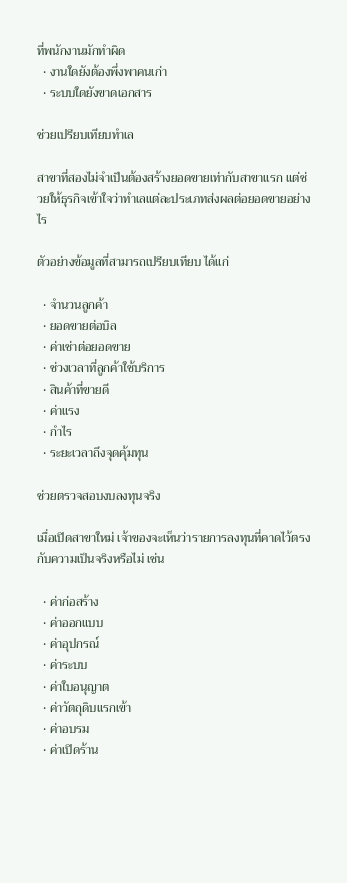ที่พนักงานมักทำผิด
  • งานใดยังต้องพึ่งพาคนเก่า
  • ระบบใดยังขาดเอกสาร

ช่วยเปรียบเทียบทำเล

สาขาที่สองไม่จำเป็นต้องสร้างยอดขายเท่ากับสาขาแรก แต่ช่วยให้ธุรกิจเข้าใจว่าทำเลแต่ละประเภทส่งผลต่อยอดขายอย่างไร

ตัวอย่างข้อมูลที่สามารถเปรียบเทียบ ได้แก่

  • จำนวนลูกค้า
  • ยอดขายต่อบิล
  • ค่าเช่าต่อยอดขาย
  • ช่วงเวลาที่ลูกค้าใช้บริการ
  • สินค้าที่ขายดี
  • ค่าแรง
  • กำไร
  • ระยะเวลาถึงจุดคุ้มทุน

ช่วยตรวจสอบงบลงทุนจริง

เมื่อเปิดสาขาใหม่ เจ้าของจะเห็นว่ารายการลงทุนที่คาดไว้ตรงกับความเป็นจริงหรือไม่ เช่น

  • ค่าก่อสร้าง
  • ค่าออกแบบ
  • ค่าอุปกรณ์
  • ค่าระบบ
  • ค่าใบอนุญาต
  • ค่าวัตถุดิบแรกเข้า
  • ค่าอบรม
  • ค่าเปิดร้าน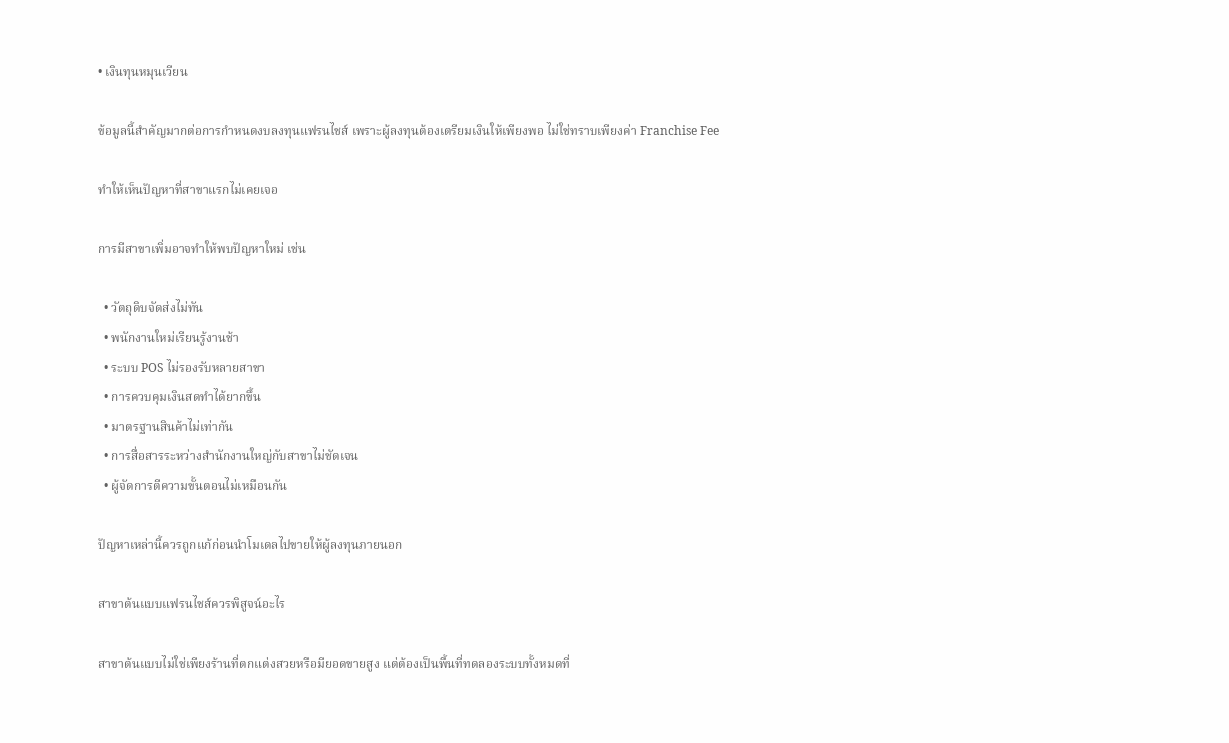• เงินทุนหมุนเวียน

ข้อมูลนี้สำคัญมากต่อการกำหนดงบลงทุนแฟรนไชส์ เพราะผู้ลงทุนต้องเตรียมเงินให้เพียงพอ ไม่ใช่ทราบเพียงค่า Franchise Fee

ทำให้เห็นปัญหาที่สาขาแรกไม่เคยเจอ

การมีสาขาเพิ่มอาจทำให้พบปัญหาใหม่ เช่น

  • วัตถุดิบจัดส่งไม่ทัน
  • พนักงานใหม่เรียนรู้งานช้า
  • ระบบ POS ไม่รองรับหลายสาขา
  • การควบคุมเงินสดทำได้ยากขึ้น
  • มาตรฐานสินค้าไม่เท่ากัน
  • การสื่อสารระหว่างสำนักงานใหญ่กับสาขาไม่ชัดเจน
  • ผู้จัดการตีความขั้นตอนไม่เหมือนกัน

ปัญหาเหล่านี้ควรถูกแก้ก่อนนำโมเดลไปขายให้ผู้ลงทุนภายนอก

สาขาต้นแบบแฟรนไชส์ควรพิสูจน์อะไร

สาขาต้นแบบไม่ใช่เพียงร้านที่ตกแต่งสวยหรือมียอดขายสูง แต่ต้องเป็นพื้นที่ทดลองระบบทั้งหมดที่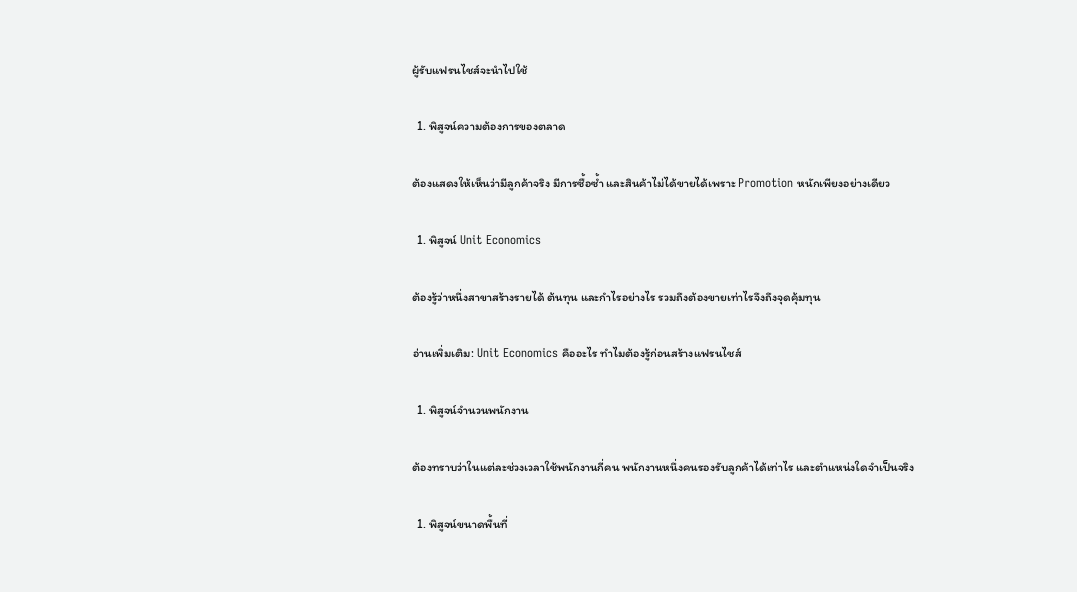ผู้รับแฟรนไชส์จะนำไปใช้

  1. พิสูจน์ความต้องการของตลาด

ต้องแสดงให้เห็นว่ามีลูกค้าจริง มีการซื้อซ้ำ และสินค้าไม่ได้ขายได้เพราะ Promotion หนักเพียงอย่างเดียว

  1. พิสูจน์ Unit Economics

ต้องรู้ว่าหนึ่งสาขาสร้างรายได้ ต้นทุน และกำไรอย่างไร รวมถึงต้องขายเท่าไรจึงถึงจุดคุ้มทุน

อ่านเพิ่มเติม: Unit Economics คืออะไร ทำไมต้องรู้ก่อนสร้างแฟรนไชส์

  1. พิสูจน์จำนวนพนักงาน

ต้องทราบว่าในแต่ละช่วงเวลาใช้พนักงานกี่คน พนักงานหนึ่งคนรองรับลูกค้าได้เท่าไร และตำแหน่งใดจำเป็นจริง

  1. พิสูจน์ขนาดพื้นที่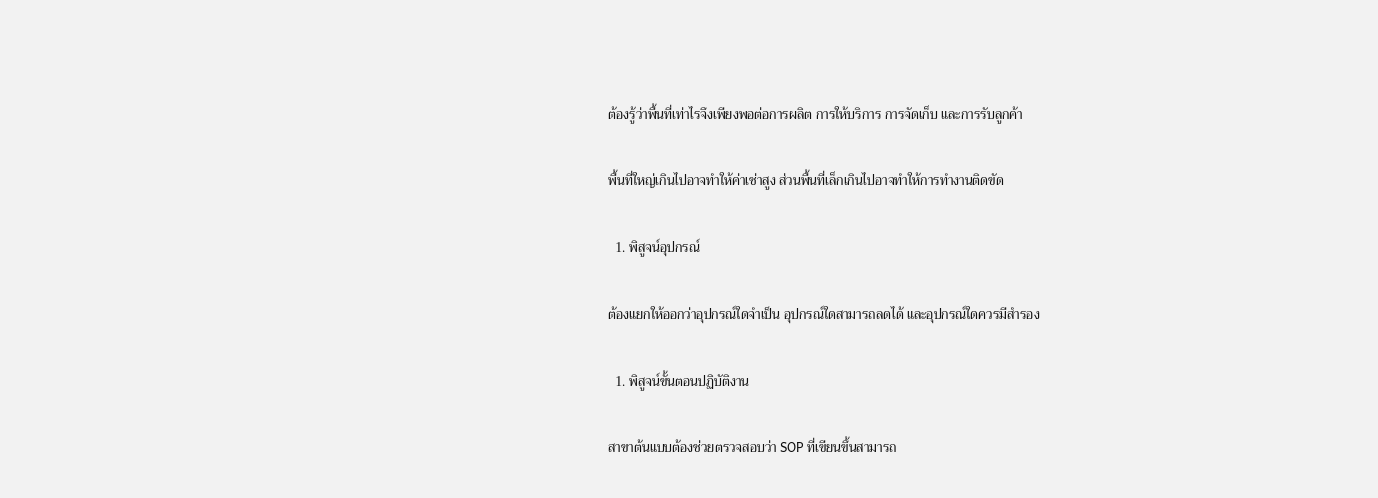ต้องรู้ว่าพื้นที่เท่าไรจึงเพียงพอต่อการผลิต การให้บริการ การจัดเก็บ และการรับลูกค้า

พื้นที่ใหญ่เกินไปอาจทำให้ค่าเช่าสูง ส่วนพื้นที่เล็กเกินไปอาจทำให้การทำงานติดขัด

  1. พิสูจน์อุปกรณ์

ต้องแยกให้ออกว่าอุปกรณ์ใดจำเป็น อุปกรณ์ใดสามารถลดได้ และอุปกรณ์ใดควรมีสำรอง

  1. พิสูจน์ขั้นตอนปฏิบัติงาน

สาขาต้นแบบต้องช่วยตรวจสอบว่า SOP ที่เขียนขึ้นสามารถ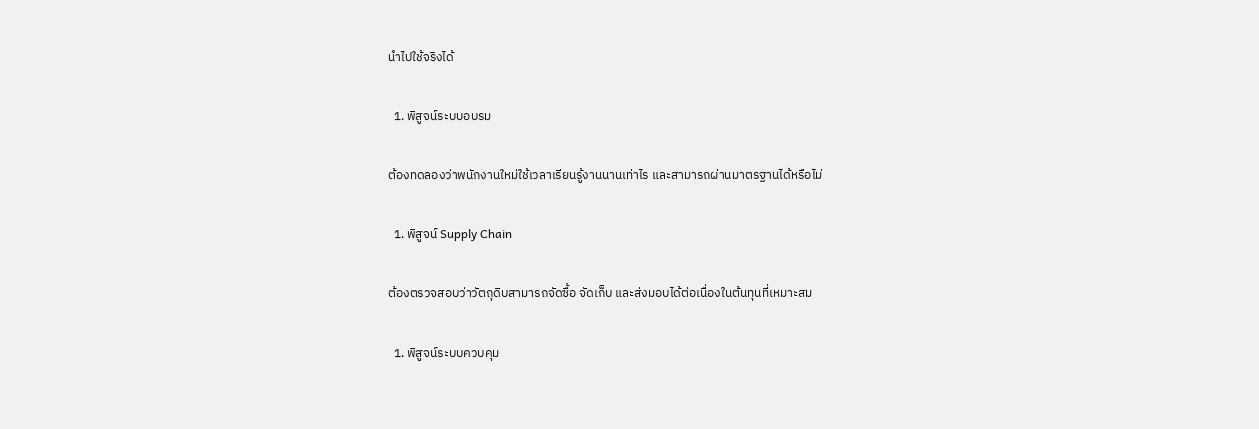นำไปใช้จริงได้

  1. พิสูจน์ระบบอบรม

ต้องทดลองว่าพนักงานใหม่ใช้เวลาเรียนรู้งานนานเท่าไร และสามารถผ่านมาตรฐานได้หรือไม่

  1. พิสูจน์ Supply Chain

ต้องตรวจสอบว่าวัตถุดิบสามารถจัดซื้อ จัดเก็บ และส่งมอบได้ต่อเนื่องในต้นทุนที่เหมาะสม

  1. พิสูจน์ระบบควบคุม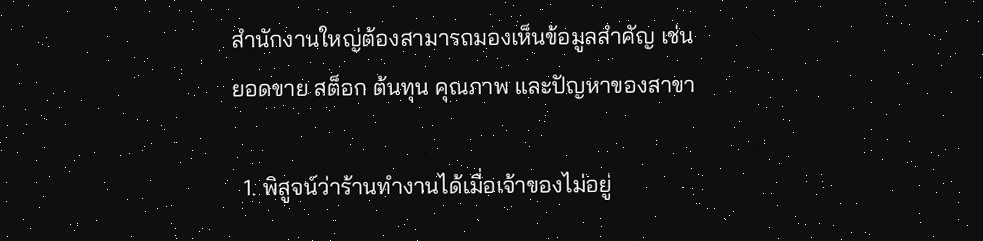สำนักงานใหญ่ต้องสามารถมองเห็นข้อมูลสำคัญ เช่น ยอดขาย สต็อก ต้นทุน คุณภาพ และปัญหาของสาขา

  1. พิสูจน์ว่าร้านทำงานได้เมื่อเจ้าของไม่อยู่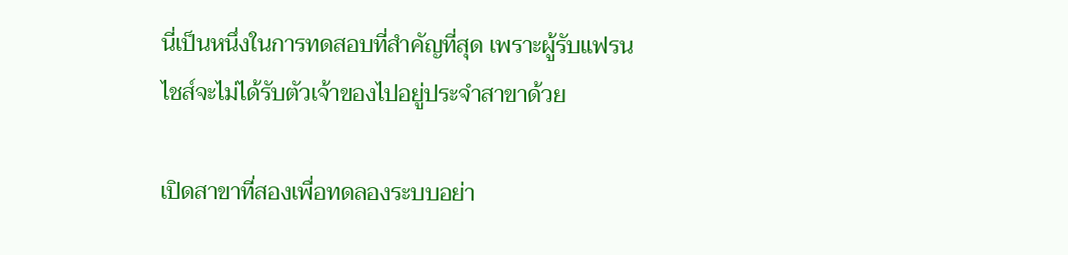นี่เป็นหนึ่งในการทดสอบที่สำคัญที่สุด เพราะผู้รับแฟรนไชส์จะไม่ได้รับตัวเจ้าของไปอยู่ประจำสาขาด้วย

เปิดสาขาที่สองเพื่อทดลองระบบอย่า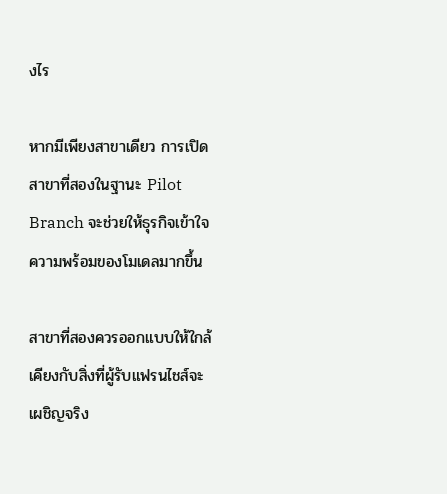งไร

หากมีเพียงสาขาเดียว การเปิดสาขาที่สองในฐานะ Pilot Branch จะช่วยให้ธุรกิจเข้าใจความพร้อมของโมเดลมากขึ้น

สาขาที่สองควรออกแบบให้ใกล้เคียงกับสิ่งที่ผู้รับแฟรนไชส์จะเผชิญจริง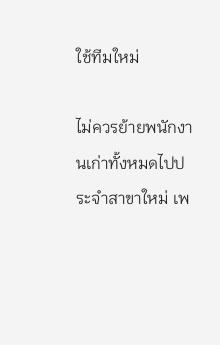ใช้ทีมใหม่

ไม่ควรย้ายพนักงานเก่าทั้งหมดไปประจำสาขาใหม่ เพ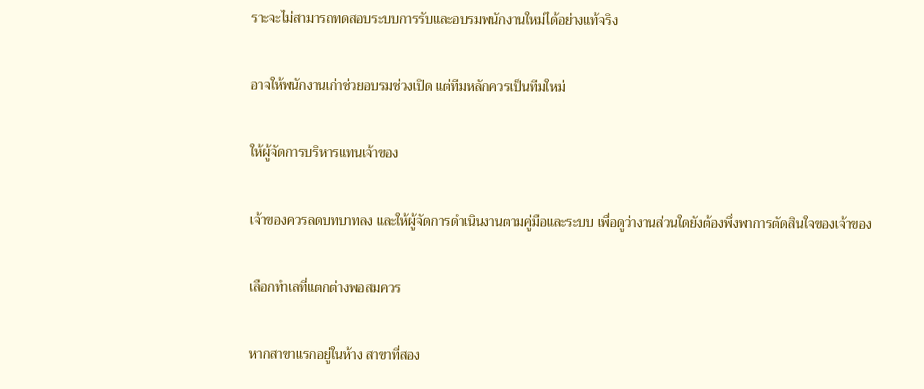ราะจะไม่สามารถทดสอบระบบการรับและอบรมพนักงานใหม่ได้อย่างแท้จริง

อาจให้พนักงานเก่าช่วยอบรมช่วงเปิด แต่ทีมหลักควรเป็นทีมใหม่

ให้ผู้จัดการบริหารแทนเจ้าของ

เจ้าของควรลดบทบาทลง และให้ผู้จัดการดำเนินงานตามคู่มือและระบบ เพื่อดูว่างานส่วนใดยังต้องพึ่งพาการตัดสินใจของเจ้าของ

เลือกทำเลที่แตกต่างพอสมควร

หากสาขาแรกอยู่ในห้าง สาขาที่สอง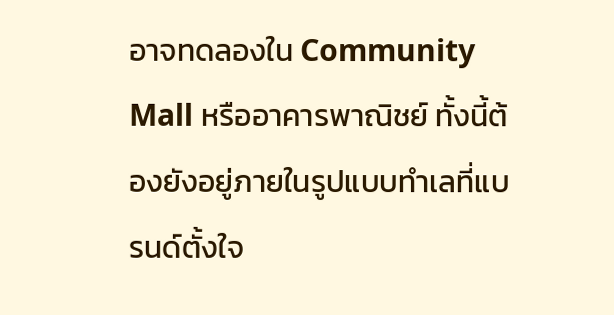อาจทดลองใน Community Mall หรืออาคารพาณิชย์ ทั้งนี้ต้องยังอยู่ภายในรูปแบบทำเลที่แบรนด์ตั้งใจ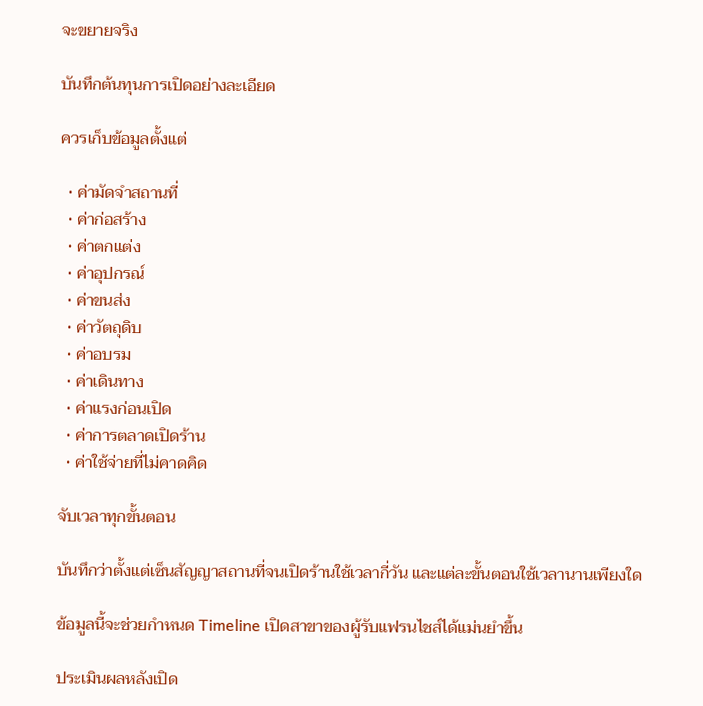จะขยายจริง

บันทึกต้นทุนการเปิดอย่างละเอียด

ควรเก็บข้อมูลตั้งแต่

  • ค่ามัดจำสถานที่
  • ค่าก่อสร้าง
  • ค่าตกแต่ง
  • ค่าอุปกรณ์
  • ค่าขนส่ง
  • ค่าวัตถุดิบ
  • ค่าอบรม
  • ค่าเดินทาง
  • ค่าแรงก่อนเปิด
  • ค่าการตลาดเปิดร้าน
  • ค่าใช้จ่ายที่ไม่คาดคิด

จับเวลาทุกขั้นตอน

บันทึกว่าตั้งแต่เซ็นสัญญาสถานที่จนเปิดร้านใช้เวลากี่วัน และแต่ละขั้นตอนใช้เวลานานเพียงใด

ข้อมูลนี้จะช่วยกำหนด Timeline เปิดสาขาของผู้รับแฟรนไชส์ได้แม่นยำขึ้น

ประเมินผลหลังเปิด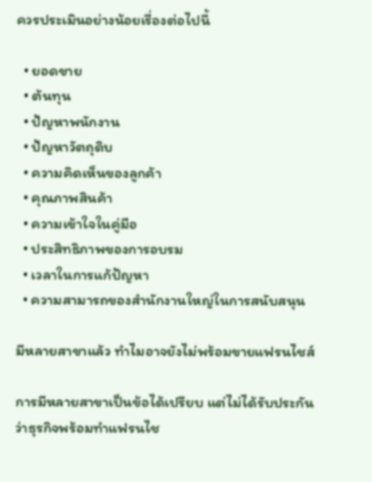ควรประเมินอย่างน้อยเรื่องต่อไปนี้

  • ยอดขาย
  • ต้นทุน
  • ปัญหาพนักงาน
  • ปัญหาวัตถุดิบ
  • ความคิดเห็นของลูกค้า
  • คุณภาพสินค้า
  • ความเข้าใจในคู่มือ
  • ประสิทธิภาพของการอบรม
  • เวลาในการแก้ปัญหา
  • ความสามารถของสำนักงานใหญ่ในการสนับสนุน

มีหลายสาขาแล้ว ทำไมอาจยังไม่พร้อมขายแฟรนไชส์

การมีหลายสาขาเป็นข้อได้เปรียบ แต่ไม่ได้รับประกันว่าธุรกิจพร้อมทำแฟรนไช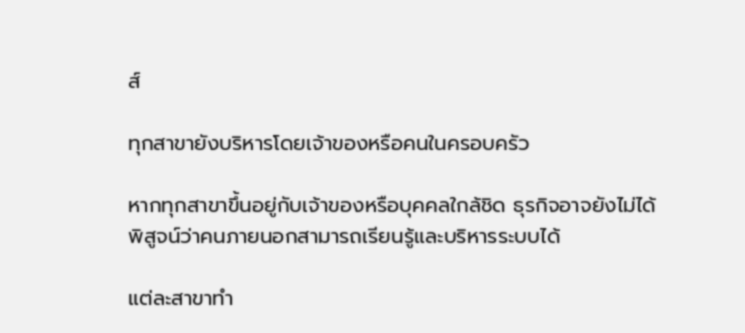ส์

ทุกสาขายังบริหารโดยเจ้าของหรือคนในครอบครัว

หากทุกสาขาขึ้นอยู่กับเจ้าของหรือบุคคลใกล้ชิด ธุรกิจอาจยังไม่ได้พิสูจน์ว่าคนภายนอกสามารถเรียนรู้และบริหารระบบได้

แต่ละสาขาทำ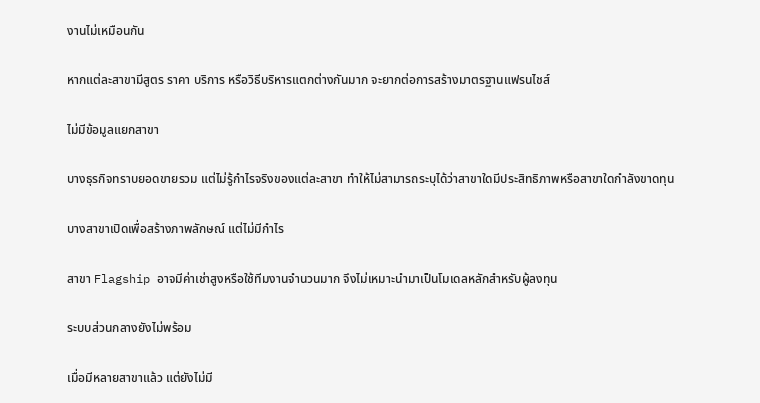งานไม่เหมือนกัน

หากแต่ละสาขามีสูตร ราคา บริการ หรือวิธีบริหารแตกต่างกันมาก จะยากต่อการสร้างมาตรฐานแฟรนไชส์

ไม่มีข้อมูลแยกสาขา

บางธุรกิจทราบยอดขายรวม แต่ไม่รู้กำไรจริงของแต่ละสาขา ทำให้ไม่สามารถระบุได้ว่าสาขาใดมีประสิทธิภาพหรือสาขาใดกำลังขาดทุน

บางสาขาเปิดเพื่อสร้างภาพลักษณ์ แต่ไม่มีกำไร

สาขา Flagship อาจมีค่าเช่าสูงหรือใช้ทีมงานจำนวนมาก จึงไม่เหมาะนำมาเป็นโมเดลหลักสำหรับผู้ลงทุน

ระบบส่วนกลางยังไม่พร้อม

เมื่อมีหลายสาขาแล้ว แต่ยังไม่มี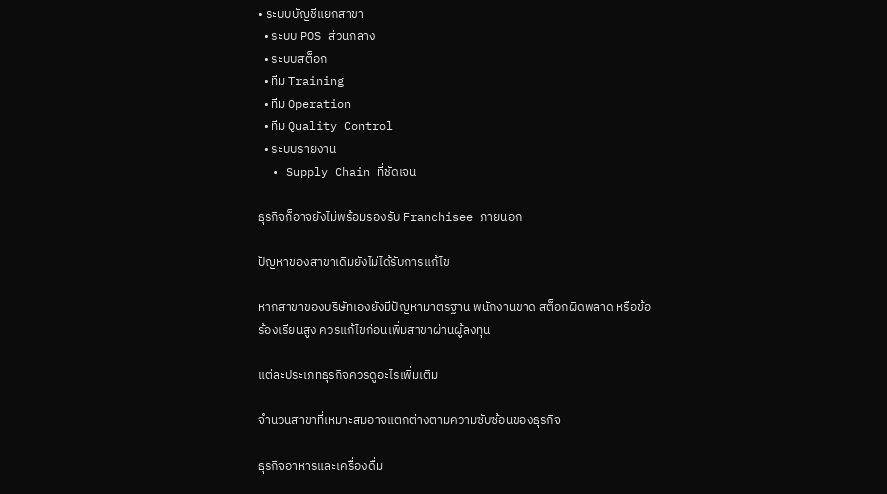• ระบบบัญชีแยกสาขา
  • ระบบ POS ส่วนกลาง
  • ระบบสต็อก
  • ทีม Training
  • ทีม Operation
  • ทีม Quality Control
  • ระบบรายงาน
  • Supply Chain ที่ชัดเจน

ธุรกิจก็อาจยังไม่พร้อมรองรับ Franchisee ภายนอก

ปัญหาของสาขาเดิมยังไม่ได้รับการแก้ไข

หากสาขาของบริษัทเองยังมีปัญหามาตรฐาน พนักงานขาด สต็อกผิดพลาด หรือข้อร้องเรียนสูง ควรแก้ไขก่อนเพิ่มสาขาผ่านผู้ลงทุน

แต่ละประเภทธุรกิจควรดูอะไรเพิ่มเติม

จำนวนสาขาที่เหมาะสมอาจแตกต่างตามความซับซ้อนของธุรกิจ

ธุรกิจอาหารและเครื่องดื่ม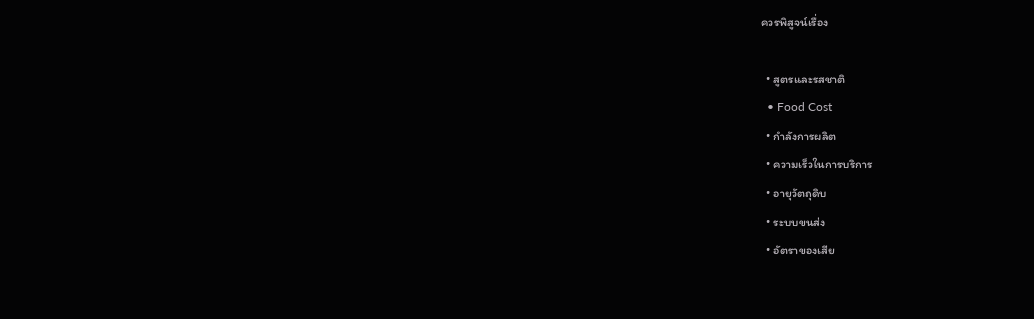ควรพิสูจน์เรื่อง

  • สูตรและรสชาติ
  • Food Cost
  • กำลังการผลิต
  • ความเร็วในการบริการ
  • อายุวัตถุดิบ
  • ระบบขนส่ง
  • อัตราของเสีย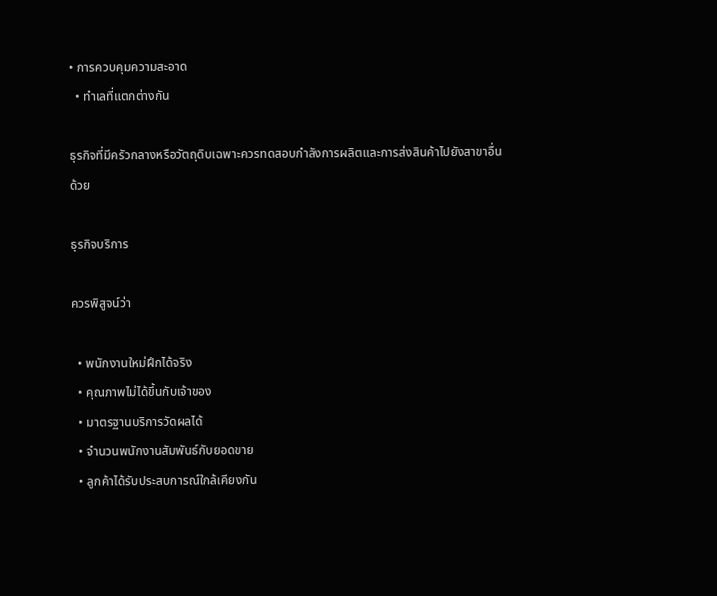• การควบคุมความสะอาด
  • ทำเลที่แตกต่างกัน

ธุรกิจที่มีครัวกลางหรือวัตถุดิบเฉพาะควรทดสอบกำลังการผลิตและการส่งสินค้าไปยังสาขาอื่นด้วย

ธุรกิจบริการ

ควรพิสูจน์ว่า

  • พนักงานใหม่ฝึกได้จริง
  • คุณภาพไม่ได้ขึ้นกับเจ้าของ
  • มาตรฐานบริการวัดผลได้
  • จำนวนพนักงานสัมพันธ์กับยอดขาย
  • ลูกค้าได้รับประสบการณ์ใกล้เคียงกัน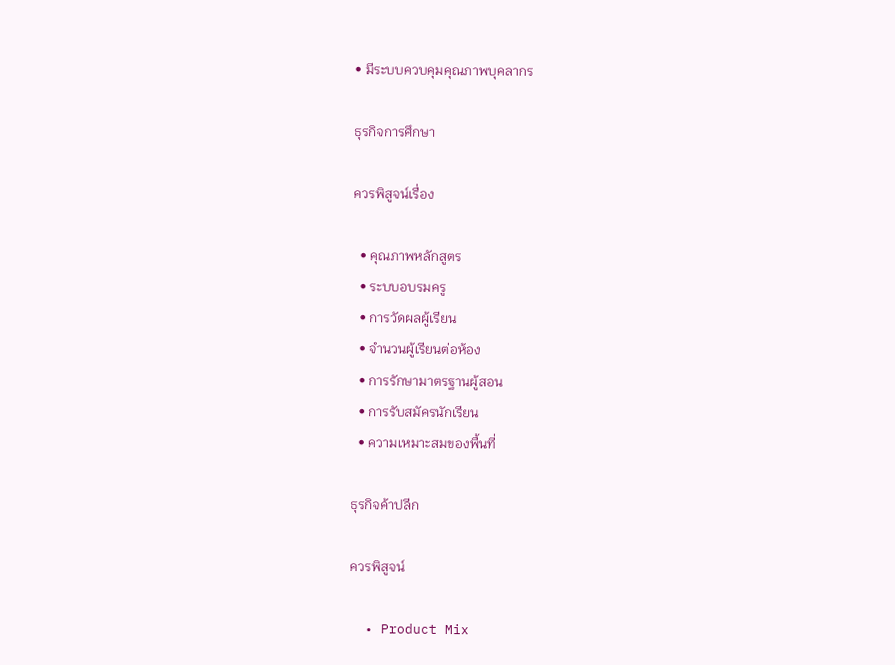• มีระบบควบคุมคุณภาพบุคลากร

ธุรกิจการศึกษา

ควรพิสูจน์เรื่อง

  • คุณภาพหลักสูตร
  • ระบบอบรมครู
  • การวัดผลผู้เรียน
  • จำนวนผู้เรียนต่อห้อง
  • การรักษามาตรฐานผู้สอน
  • การรับสมัครนักเรียน
  • ความเหมาะสมของพื้นที่

ธุรกิจค้าปลีก

ควรพิสูจน์

  • Product Mix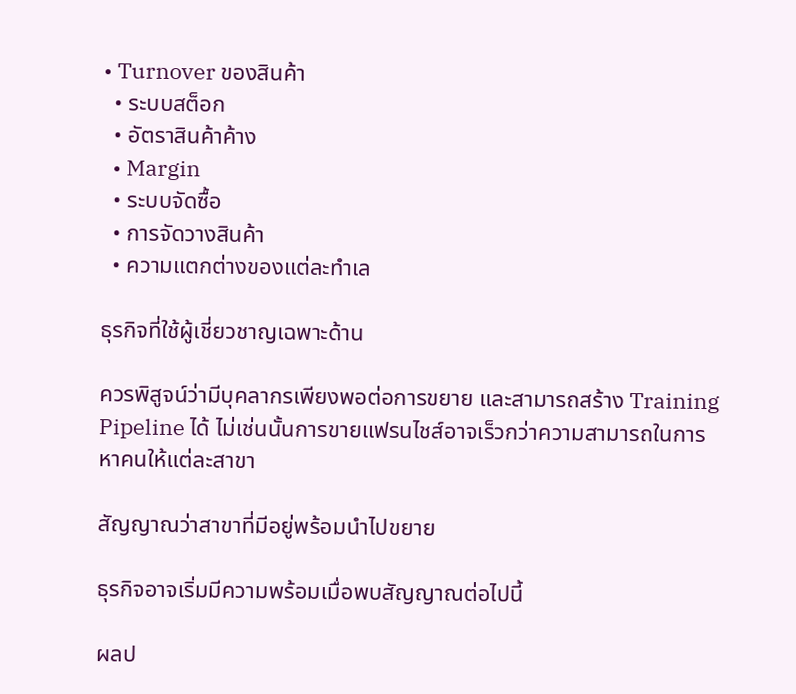• Turnover ของสินค้า
  • ระบบสต็อก
  • อัตราสินค้าค้าง
  • Margin
  • ระบบจัดซื้อ
  • การจัดวางสินค้า
  • ความแตกต่างของแต่ละทำเล

ธุรกิจที่ใช้ผู้เชี่ยวชาญเฉพาะด้าน

ควรพิสูจน์ว่ามีบุคลากรเพียงพอต่อการขยาย และสามารถสร้าง Training Pipeline ได้ ไม่เช่นนั้นการขายแฟรนไชส์อาจเร็วกว่าความสามารถในการหาคนให้แต่ละสาขา

สัญญาณว่าสาขาที่มีอยู่พร้อมนำไปขยาย

ธุรกิจอาจเริ่มมีความพร้อมเมื่อพบสัญญาณต่อไปนี้

ผลป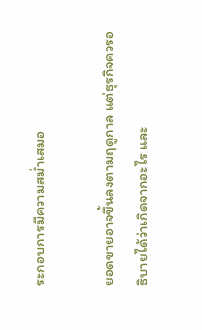ระกอบการมีความสม่ำเสมอ

ยอดขายอาจขึ้นลงตามฤดูกาล แต่ธุรกิจควรอธิบายได้ว่าเกิดจากอะไร และ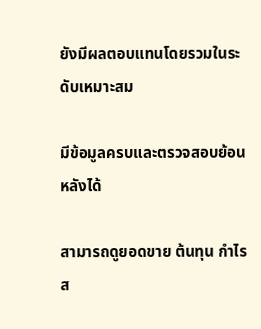ยังมีผลตอบแทนโดยรวมในระดับเหมาะสม

มีข้อมูลครบและตรวจสอบย้อนหลังได้

สามารถดูยอดขาย ต้นทุน กำไร ส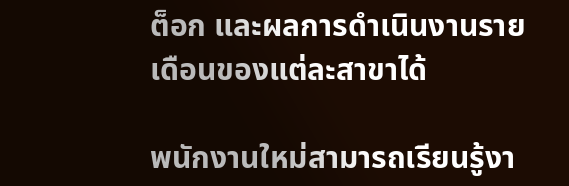ต็อก และผลการดำเนินงานรายเดือนของแต่ละสาขาได้

พนักงานใหม่สามารถเรียนรู้งา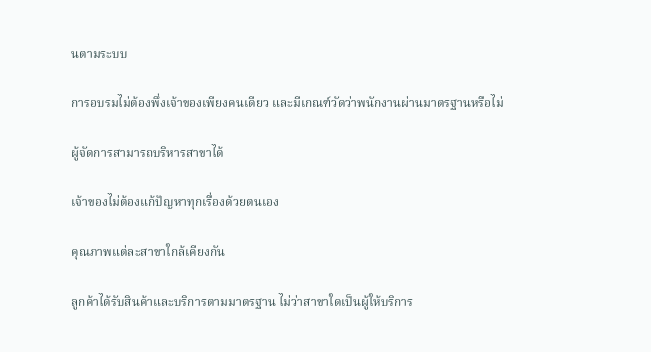นตามระบบ

การอบรมไม่ต้องพึ่งเจ้าของเพียงคนเดียว และมีเกณฑ์วัดว่าพนักงานผ่านมาตรฐานหรือไม่

ผู้จัดการสามารถบริหารสาขาได้

เจ้าของไม่ต้องแก้ปัญหาทุกเรื่องด้วยตนเอง

คุณภาพแต่ละสาขาใกล้เคียงกัน

ลูกค้าได้รับสินค้าและบริการตามมาตรฐาน ไม่ว่าสาขาใดเป็นผู้ให้บริการ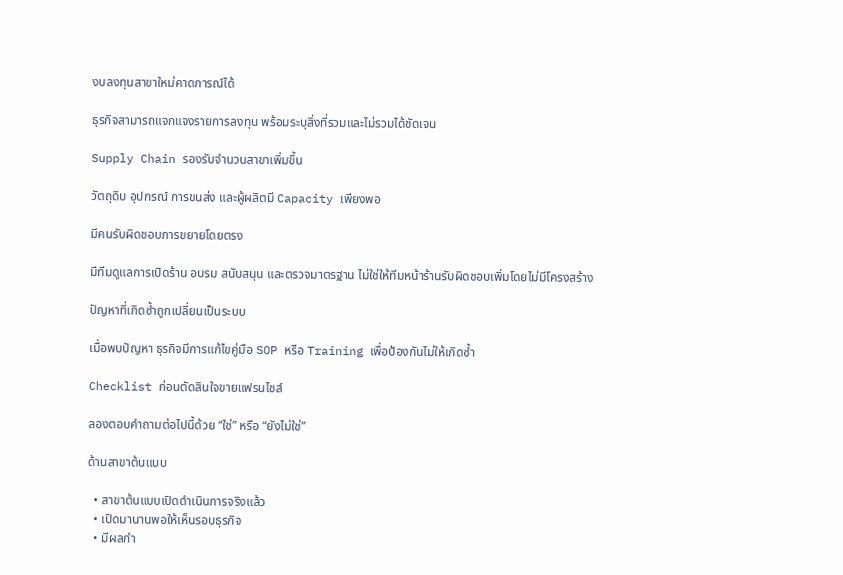งบลงทุนสาขาใหม่คาดการณ์ได้

ธุรกิจสามารถแจกแจงรายการลงทุน พร้อมระบุสิ่งที่รวมและไม่รวมได้ชัดเจน

Supply Chain รองรับจำนวนสาขาเพิ่มขึ้น

วัตถุดิบ อุปกรณ์ การขนส่ง และผู้ผลิตมี Capacity เพียงพอ

มีคนรับผิดชอบการขยายโดยตรง

มีทีมดูแลการเปิดร้าน อบรม สนับสนุน และตรวจมาตรฐาน ไม่ใช่ให้ทีมหน้าร้านรับผิดชอบเพิ่มโดยไม่มีโครงสร้าง

ปัญหาที่เกิดซ้ำถูกเปลี่ยนเป็นระบบ

เมื่อพบปัญหา ธุรกิจมีการแก้ไขคู่มือ SOP หรือ Training เพื่อป้องกันไม่ให้เกิดซ้ำ

Checklist ก่อนตัดสินใจขายแฟรนไชส์

ลองตอบคำถามต่อไปนี้ด้วย “ใช่” หรือ “ยังไม่ใช่”

ด้านสาขาต้นแบบ

  • สาขาต้นแบบเปิดดำเนินการจริงแล้ว
  • เปิดมานานพอให้เห็นรอบธุรกิจ
  • มีผลกำ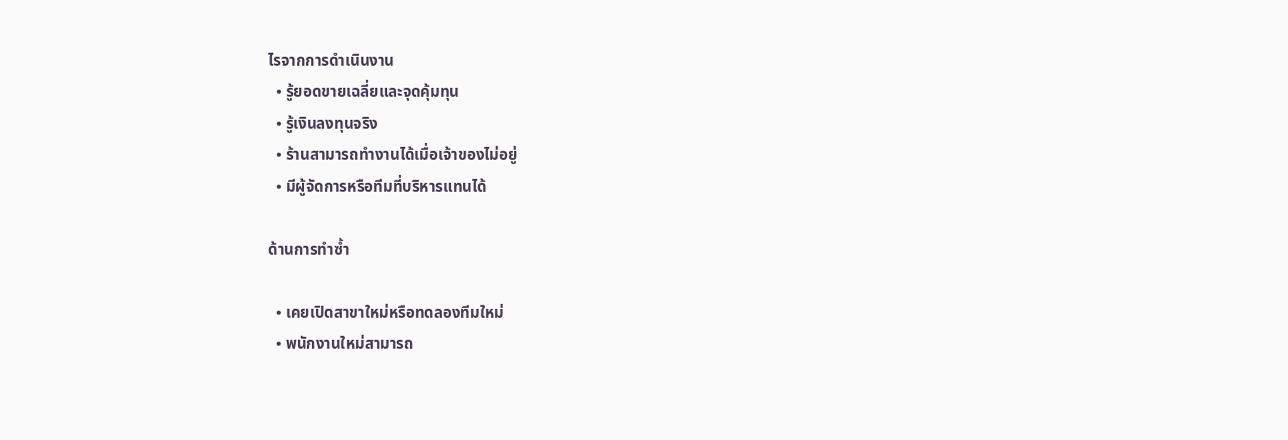ไรจากการดำเนินงาน
  • รู้ยอดขายเฉลี่ยและจุดคุ้มทุน
  • รู้เงินลงทุนจริง
  • ร้านสามารถทำงานได้เมื่อเจ้าของไม่อยู่
  • มีผู้จัดการหรือทีมที่บริหารแทนได้

ด้านการทำซ้ำ

  • เคยเปิดสาขาใหม่หรือทดลองทีมใหม่
  • พนักงานใหม่สามารถ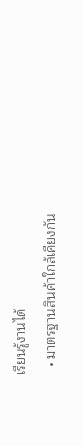เรียนรู้งานได้
  • มาตรฐานสินค้าใกล้เคียงกัน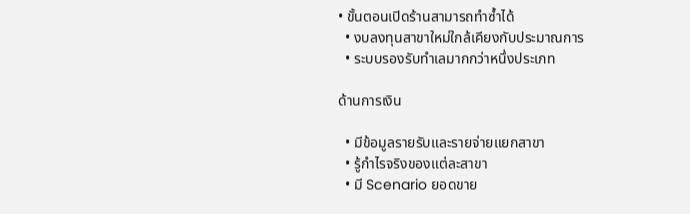• ขั้นตอนเปิดร้านสามารถทำซ้ำได้
  • งบลงทุนสาขาใหม่ใกล้เคียงกับประมาณการ
  • ระบบรองรับทำเลมากกว่าหนึ่งประเภท

ด้านการเงิน

  • มีข้อมูลรายรับและรายจ่ายแยกสาขา
  • รู้กำไรจริงของแต่ละสาขา
  • มี Scenario ยอดขาย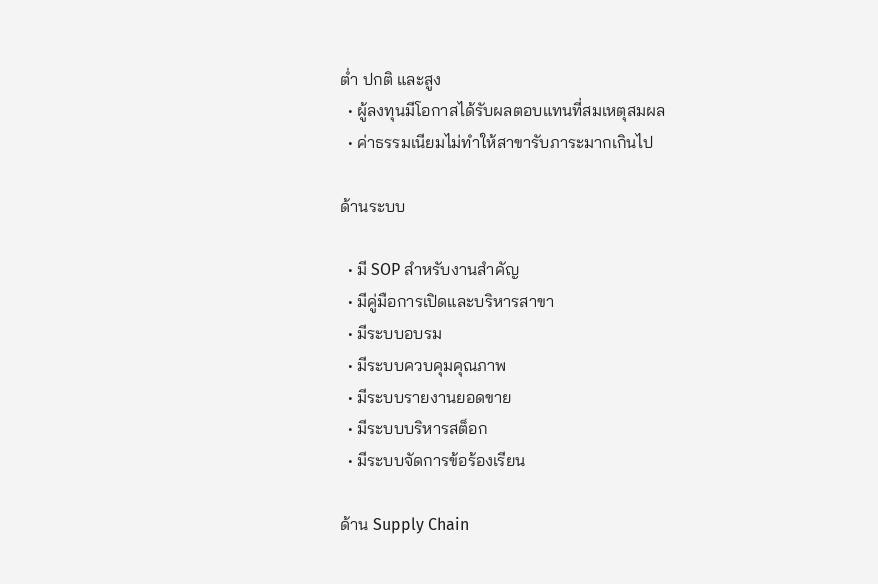ต่ำ ปกติ และสูง
  • ผู้ลงทุนมีโอกาสได้รับผลตอบแทนที่สมเหตุสมผล
  • ค่าธรรมเนียมไม่ทำให้สาขารับภาระมากเกินไป

ด้านระบบ

  • มี SOP สำหรับงานสำคัญ
  • มีคู่มือการเปิดและบริหารสาขา
  • มีระบบอบรม
  • มีระบบควบคุมคุณภาพ
  • มีระบบรายงานยอดขาย
  • มีระบบบริหารสต็อก
  • มีระบบจัดการข้อร้องเรียน

ด้าน Supply Chain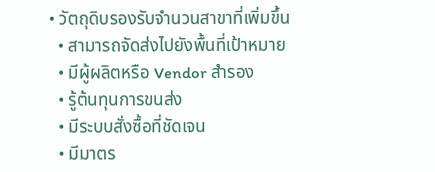• วัตถุดิบรองรับจำนวนสาขาที่เพิ่มขึ้น
  • สามารถจัดส่งไปยังพื้นที่เป้าหมาย
  • มีผู้ผลิตหรือ Vendor สำรอง
  • รู้ต้นทุนการขนส่ง
  • มีระบบสั่งซื้อที่ชัดเจน
  • มีมาตร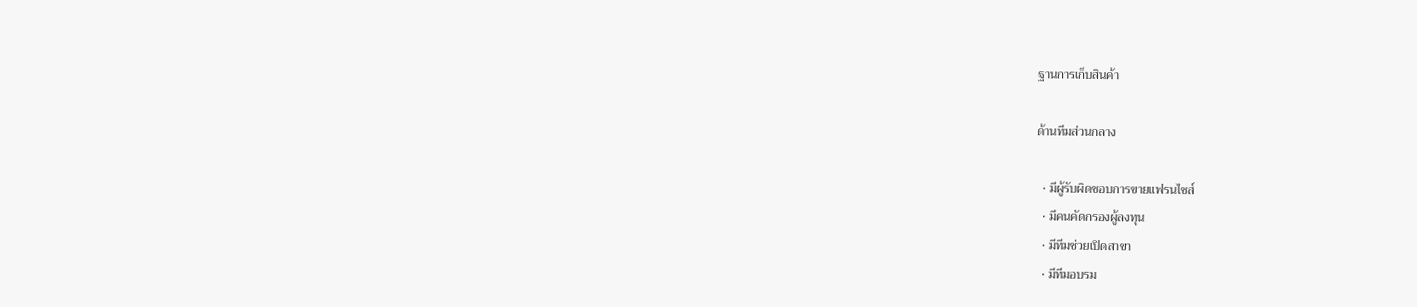ฐานการเก็บสินค้า

ด้านทีมส่วนกลาง

  • มีผู้รับผิดชอบการขายแฟรนไชส์
  • มีคนคัดกรองผู้ลงทุน
  • มีทีมช่วยเปิดสาขา
  • มีทีมอบรม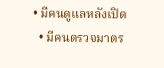• มีคนดูแลหลังเปิด
  • มีคนตรวจมาตร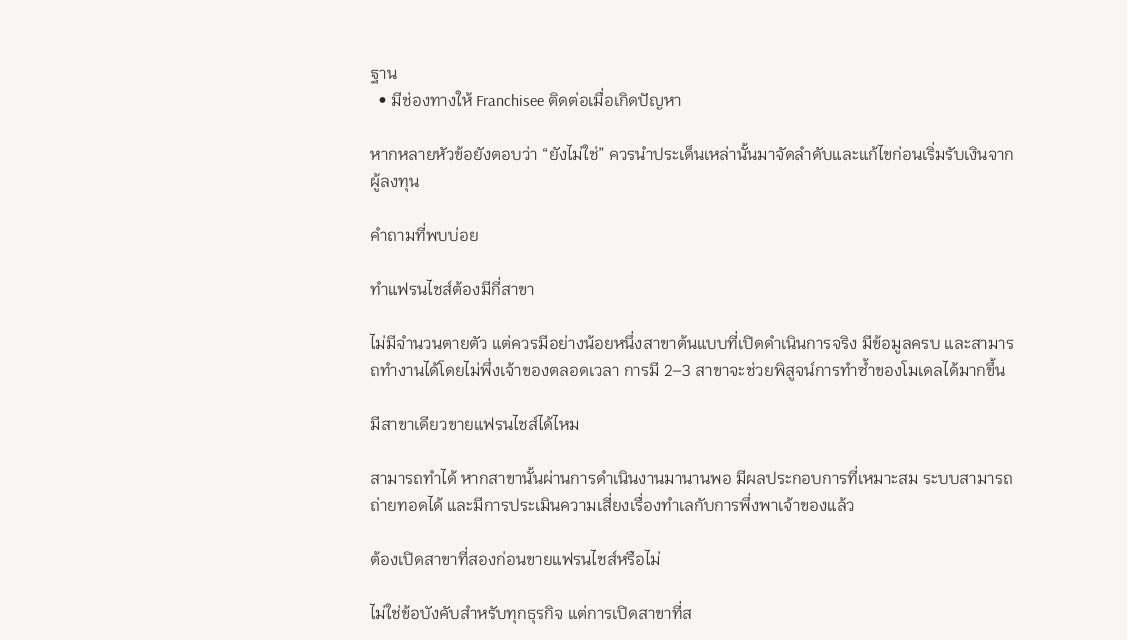ฐาน
  • มีช่องทางให้ Franchisee ติดต่อเมื่อเกิดปัญหา

หากหลายหัวข้อยังตอบว่า “ยังไม่ใช่” ควรนำประเด็นเหล่านั้นมาจัดลำดับและแก้ไขก่อนเริ่มรับเงินจากผู้ลงทุน

คำถามที่พบบ่อย

ทำแฟรนไชส์ต้องมีกี่สาขา

ไม่มีจำนวนตายตัว แต่ควรมีอย่างน้อยหนึ่งสาขาต้นแบบที่เปิดดำเนินการจริง มีข้อมูลครบ และสามารถทำงานได้โดยไม่พึ่งเจ้าของตลอดเวลา การมี 2–3 สาขาจะช่วยพิสูจน์การทำซ้ำของโมเดลได้มากขึ้น

มีสาขาเดียวขายแฟรนไชส์ได้ไหม

สามารถทำได้ หากสาขานั้นผ่านการดำเนินงานมานานพอ มีผลประกอบการที่เหมาะสม ระบบสามารถถ่ายทอดได้ และมีการประเมินความเสี่ยงเรื่องทำเลกับการพึ่งพาเจ้าของแล้ว

ต้องเปิดสาขาที่สองก่อนขายแฟรนไชส์หรือไม่

ไม่ใช่ข้อบังคับสำหรับทุกธุรกิจ แต่การเปิดสาขาที่ส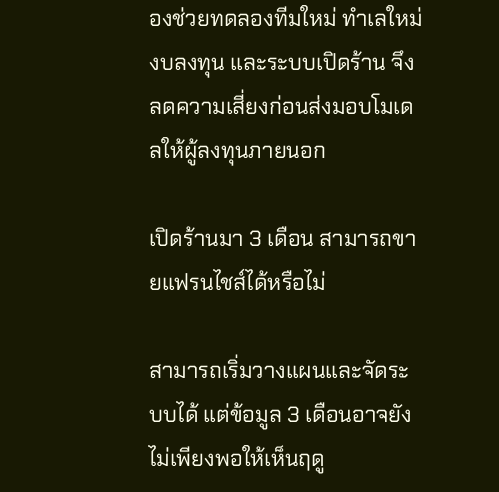องช่วยทดลองทีมใหม่ ทำเลใหม่ งบลงทุน และระบบเปิดร้าน จึงลดความเสี่ยงก่อนส่งมอบโมเดลให้ผู้ลงทุนภายนอก

เปิดร้านมา 3 เดือน สามารถขายแฟรนไชส์ได้หรือไม่

สามารถเริ่มวางแผนและจัดระบบได้ แต่ข้อมูล 3 เดือนอาจยังไม่เพียงพอให้เห็นฤดู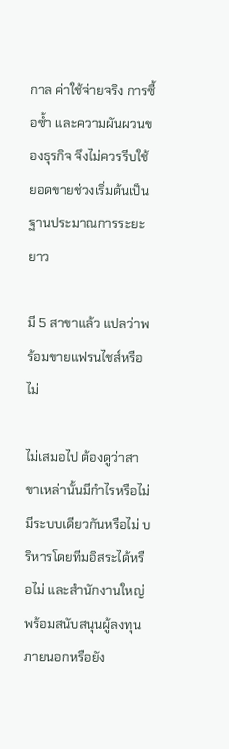กาล ค่าใช้จ่ายจริง การซื้อซ้ำ และความผันผวนของธุรกิจ จึงไม่ควรรีบใช้ยอดขายช่วงเริ่มต้นเป็นฐานประมาณการระยะยาว

มี 5 สาขาแล้ว แปลว่าพร้อมขายแฟรนไชส์หรือไม่

ไม่เสมอไป ต้องดูว่าสาขาเหล่านั้นมีกำไรหรือไม่ มีระบบเดียวกันหรือไม่ บริหารโดยทีมอิสระได้หรือไม่ และสำนักงานใหญ่พร้อมสนับสนุนผู้ลงทุนภายนอกหรือยัง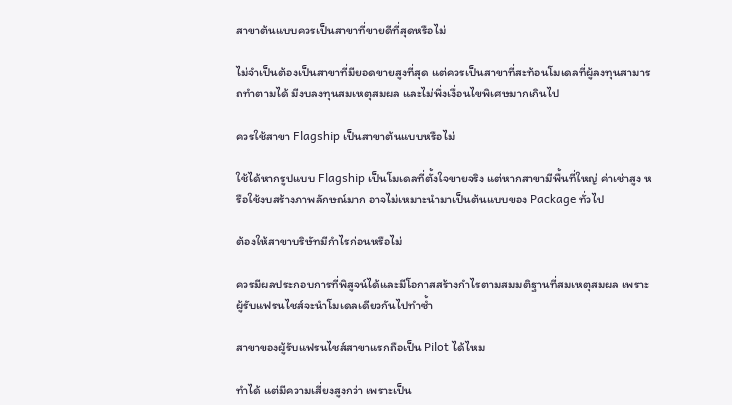สาขาต้นแบบควรเป็นสาขาที่ขายดีที่สุดหรือไม่

ไม่จำเป็นต้องเป็นสาขาที่มียอดขายสูงที่สุด แต่ควรเป็นสาขาที่สะท้อนโมเดลที่ผู้ลงทุนสามารถทำตามได้ มีงบลงทุนสมเหตุสมผล และไม่พึ่งเงื่อนไขพิเศษมากเกินไป

ควรใช้สาขา Flagship เป็นสาขาต้นแบบหรือไม่

ใช้ได้หากรูปแบบ Flagship เป็นโมเดลที่ตั้งใจขายจริง แต่หากสาขามีพื้นที่ใหญ่ ค่าเช่าสูง หรือใช้งบสร้างภาพลักษณ์มาก อาจไม่เหมาะนำมาเป็นต้นแบบของ Package ทั่วไป

ต้องให้สาขาบริษัทมีกำไรก่อนหรือไม่

ควรมีผลประกอบการที่พิสูจน์ได้และมีโอกาสสร้างกำไรตามสมมติฐานที่สมเหตุสมผล เพราะผู้รับแฟรนไชส์จะนำโมเดลเดียวกันไปทำซ้ำ

สาขาของผู้รับแฟรนไชส์สาขาแรกถือเป็น Pilot ได้ไหม

ทำได้ แต่มีความเสี่ยงสูงกว่า เพราะเป็น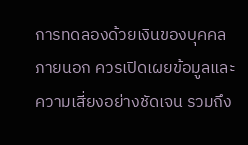การทดลองด้วยเงินของบุคคลภายนอก ควรเปิดเผยข้อมูลและความเสี่ยงอย่างชัดเจน รวมถึง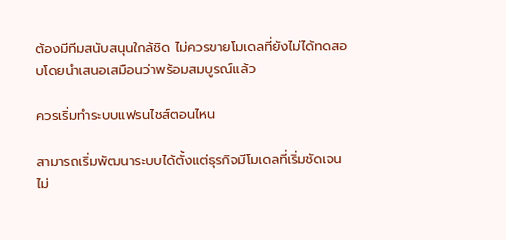ต้องมีทีมสนับสนุนใกล้ชิด ไม่ควรขายโมเดลที่ยังไม่ได้ทดสอบโดยนำเสนอเสมือนว่าพร้อมสมบูรณ์แล้ว

ควรเริ่มทำระบบแฟรนไชส์ตอนไหน

สามารถเริ่มพัฒนาระบบได้ตั้งแต่ธุรกิจมีโมเดลที่เริ่มชัดเจน ไม่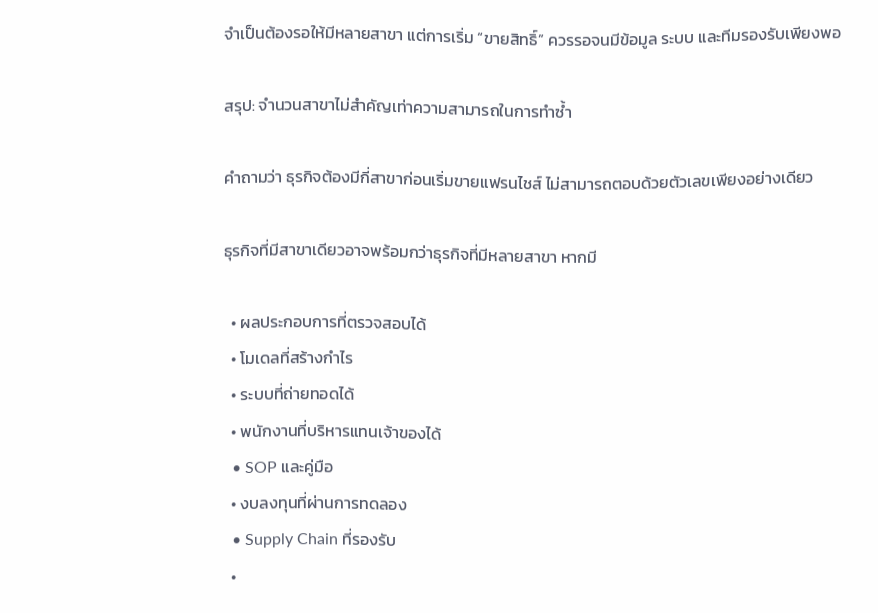จำเป็นต้องรอให้มีหลายสาขา แต่การเริ่ม “ขายสิทธิ์” ควรรอจนมีข้อมูล ระบบ และทีมรองรับเพียงพอ

สรุป: จำนวนสาขาไม่สำคัญเท่าความสามารถในการทำซ้ำ

คำถามว่า ธุรกิจต้องมีกี่สาขาก่อนเริ่มขายแฟรนไชส์ ไม่สามารถตอบด้วยตัวเลขเพียงอย่างเดียว

ธุรกิจที่มีสาขาเดียวอาจพร้อมกว่าธุรกิจที่มีหลายสาขา หากมี

  • ผลประกอบการที่ตรวจสอบได้
  • โมเดลที่สร้างกำไร
  • ระบบที่ถ่ายทอดได้
  • พนักงานที่บริหารแทนเจ้าของได้
  • SOP และคู่มือ
  • งบลงทุนที่ผ่านการทดลอง
  • Supply Chain ที่รองรับ
  •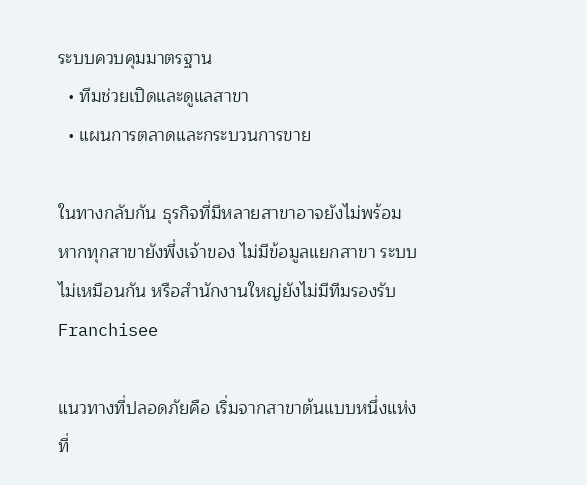ระบบควบคุมมาตรฐาน
  • ทีมช่วยเปิดและดูแลสาขา
  • แผนการตลาดและกระบวนการขาย

ในทางกลับกัน ธุรกิจที่มีหลายสาขาอาจยังไม่พร้อม หากทุกสาขายังพึ่งเจ้าของ ไม่มีข้อมูลแยกสาขา ระบบไม่เหมือนกัน หรือสำนักงานใหญ่ยังไม่มีทีมรองรับ Franchisee

แนวทางที่ปลอดภัยคือ เริ่มจากสาขาต้นแบบหนึ่งแห่งที่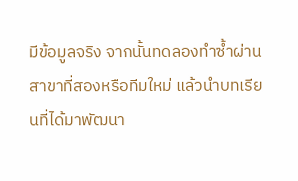มีข้อมูลจริง จากนั้นทดลองทำซ้ำผ่านสาขาที่สองหรือทีมใหม่ แล้วนำบทเรียนที่ได้มาพัฒนา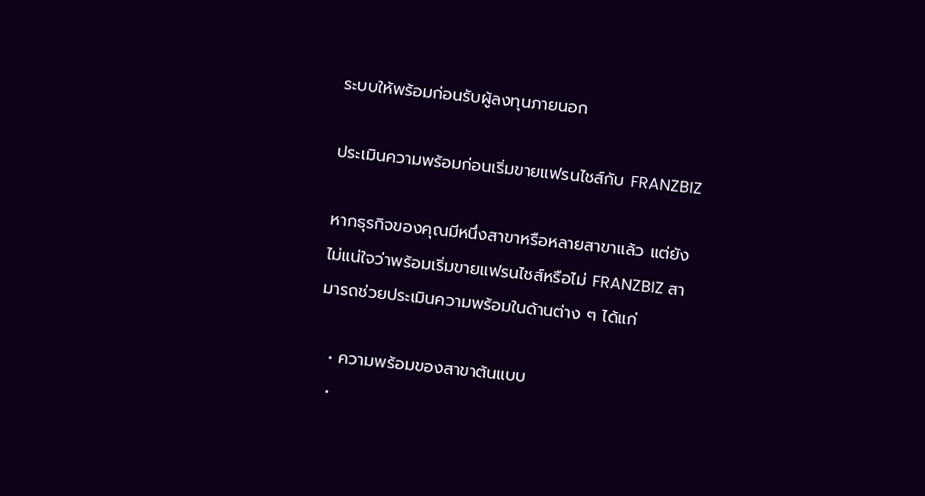ระบบให้พร้อมก่อนรับผู้ลงทุนภายนอก

ประเมินความพร้อมก่อนเริ่มขายแฟรนไชส์กับ FRANZBIZ

หากธุรกิจของคุณมีหนึ่งสาขาหรือหลายสาขาแล้ว แต่ยังไม่แน่ใจว่าพร้อมเริ่มขายแฟรนไชส์หรือไม่ FRANZBIZ สามารถช่วยประเมินความพร้อมในด้านต่าง ๆ ได้แก่

  • ความพร้อมของสาขาต้นแบบ
  •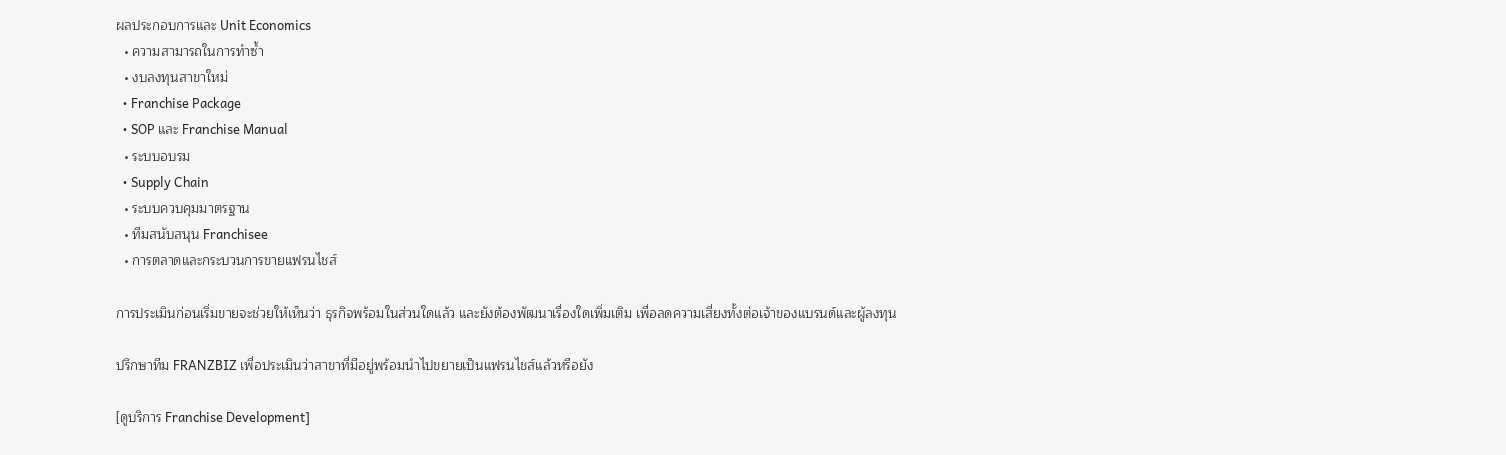ผลประกอบการและ Unit Economics
  • ความสามารถในการทำซ้ำ
  • งบลงทุนสาขาใหม่
  • Franchise Package
  • SOP และ Franchise Manual
  • ระบบอบรม
  • Supply Chain
  • ระบบควบคุมมาตรฐาน
  • ทีมสนับสนุน Franchisee
  • การตลาดและกระบวนการขายแฟรนไชส์

การประเมินก่อนเริ่มขายจะช่วยให้เห็นว่า ธุรกิจพร้อมในส่วนใดแล้ว และยังต้องพัฒนาเรื่องใดเพิ่มเติม เพื่อลดความเสี่ยงทั้งต่อเจ้าของแบรนด์และผู้ลงทุน

ปรึกษาทีม FRANZBIZ เพื่อประเมินว่าสาขาที่มีอยู่พร้อมนำไปขยายเป็นแฟรนไชส์แล้วหรือยัง

[ดูบริการ Franchise Development]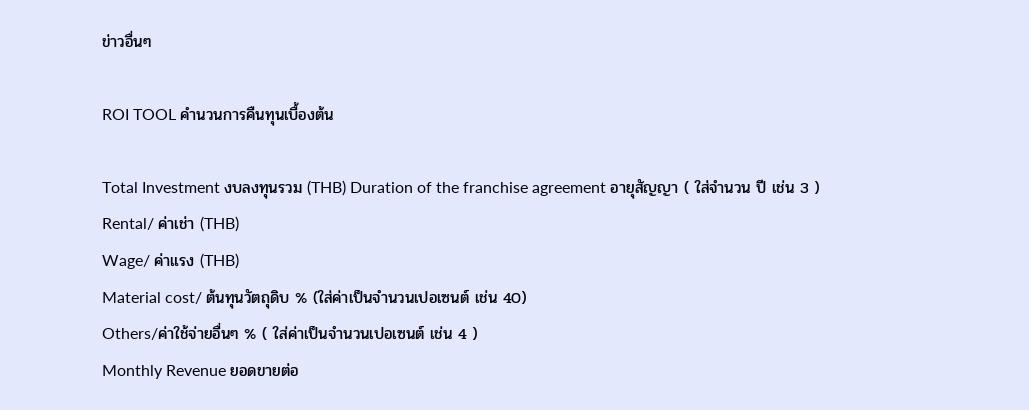ข่าวอื่นๆ

ROI TOOL คำนวนการคืนทุนเบื้องต้น

Total Investment งบลงทุนรวม (THB) Duration of the franchise agreement อายุสัญญา ( ใส่จำนวน ปี เช่น 3 )
Rental/ ค่าเช่า (THB)
Wage/ ค่าแรง (THB)
Material cost/ ต้นทุนวัตถุดิบ % (ใส่ค่าเป็นจำนวนเปอเซนต์ เช่น 40)
Others/ค่าใช้จ่ายอื่นๆ % ( ใส่ค่าเป็นจำนวนเปอเซนต์ เช่น 4 )
Monthly Revenue ยอดขายต่อ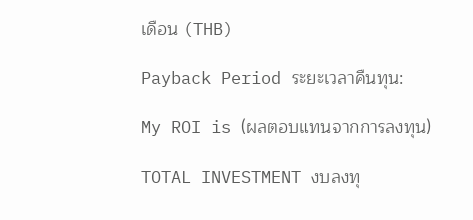เดือน (THB)

Payback Period ระยะเวลาคืนทุน:

My ROI is (ผลตอบแทนจากการลงทุน)

TOTAL INVESTMENT งบลงทุ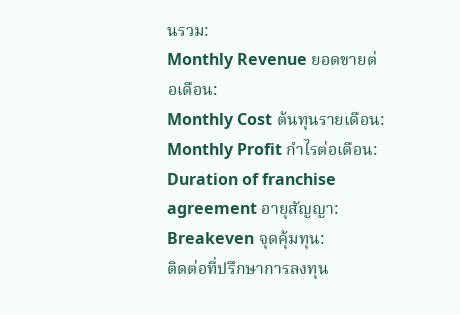นรวม:
Monthly Revenue ยอดขายต่อเดือน:
Monthly Cost ต้นทุนรายเดือน:
Monthly Profit กำไรต่อเดือน:
Duration of franchise agreement อายุสัญญา:
Breakeven จุดคุ้มทุน:
ติดต่อที่ปรึกษาการลงทุน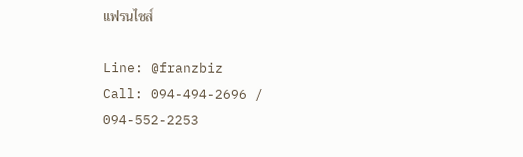แฟรนไชส์

Line: @franzbiz
Call: 094-494-2696 / 094-552-2253